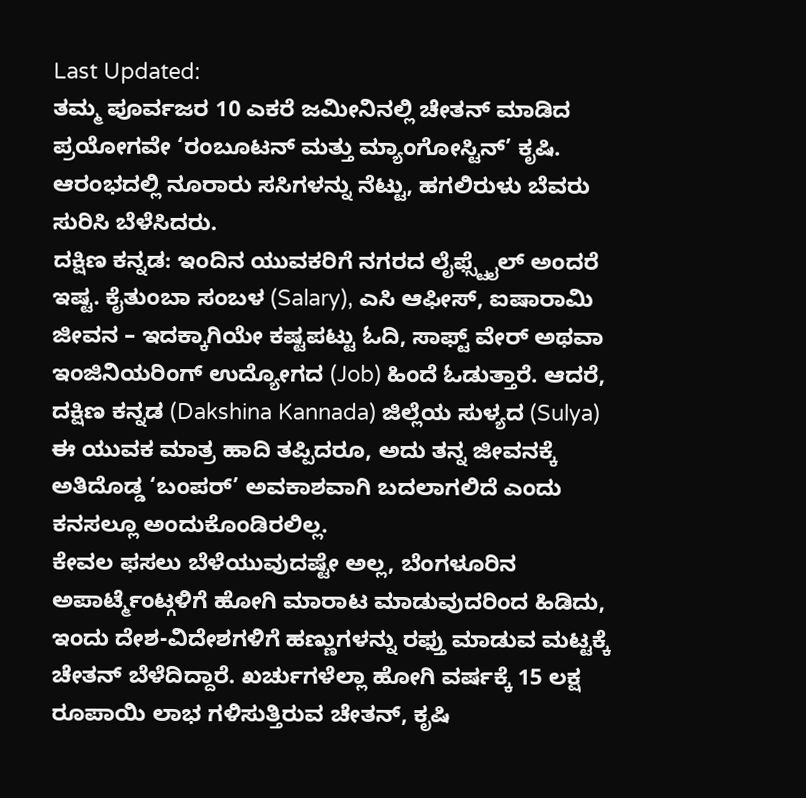Last Updated:
ತಮ್ಮ ಪೂರ್ವಜರ 10 ಎಕರೆ ಜಮೀನಿನಲ್ಲಿ ಚೇತನ್ ಮಾಡಿದ ಪ್ರಯೋಗವೇ ‘ರಂಬೂಟನ್ ಮತ್ತು ಮ್ಯಾಂಗೋಸ್ಟಿನ್’ ಕೃಷಿ. ಆರಂಭದಲ್ಲಿ ನೂರಾರು ಸಸಿಗಳನ್ನು ನೆಟ್ಟು, ಹಗಲಿರುಳು ಬೆವರು ಸುರಿಸಿ ಬೆಳೆಸಿದರು.
ದಕ್ಷಿಣ ಕನ್ನಡ: ಇಂದಿನ ಯುವಕರಿಗೆ ನಗರದ ಲೈಫ್ಸ್ಟೈಲ್ ಅಂದರೆ ಇಷ್ಟ. ಕೈತುಂಬಾ ಸಂಬಳ (Salary), ಎಸಿ ಆಫೀಸ್, ಐಷಾರಾಮಿ ಜೀವನ – ಇದಕ್ಕಾಗಿಯೇ ಕಷ್ಟಪಟ್ಟು ಓದಿ, ಸಾಫ್ಟ್ ವೇರ್ ಅಥವಾ ಇಂಜಿನಿಯರಿಂಗ್ ಉದ್ಯೋಗದ (Job) ಹಿಂದೆ ಓಡುತ್ತಾರೆ. ಆದರೆ, ದಕ್ಷಿಣ ಕನ್ನಡ (Dakshina Kannada) ಜಿಲ್ಲೆಯ ಸುಳ್ಯದ (Sulya) ಈ ಯುವಕ ಮಾತ್ರ ಹಾದಿ ತಪ್ಪಿದರೂ, ಅದು ತನ್ನ ಜೀವನಕ್ಕೆ ಅತಿದೊಡ್ಡ ‘ಬಂಪರ್’ ಅವಕಾಶವಾಗಿ ಬದಲಾಗಲಿದೆ ಎಂದು ಕನಸಲ್ಲೂ ಅಂದುಕೊಂಡಿರಲಿಲ್ಲ.
ಕೇವಲ ಫಸಲು ಬೆಳೆಯುವುದಷ್ಟೇ ಅಲ್ಲ, ಬೆಂಗಳೂರಿನ ಅಪಾರ್ಟ್ಮೆಂಟ್ಗಳಿಗೆ ಹೋಗಿ ಮಾರಾಟ ಮಾಡುವುದರಿಂದ ಹಿಡಿದು, ಇಂದು ದೇಶ-ವಿದೇಶಗಳಿಗೆ ಹಣ್ಣುಗಳನ್ನು ರಫ್ತು ಮಾಡುವ ಮಟ್ಟಕ್ಕೆ ಚೇತನ್ ಬೆಳೆದಿದ್ದಾರೆ. ಖರ್ಚುಗಳೆಲ್ಲಾ ಹೋಗಿ ವರ್ಷಕ್ಕೆ 15 ಲಕ್ಷ ರೂಪಾಯಿ ಲಾಭ ಗಳಿಸುತ್ತಿರುವ ಚೇತನ್, ಕೃಷಿ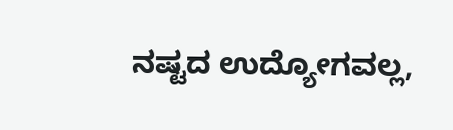ನಷ್ಟದ ಉದ್ಯೋಗವಲ್ಲ,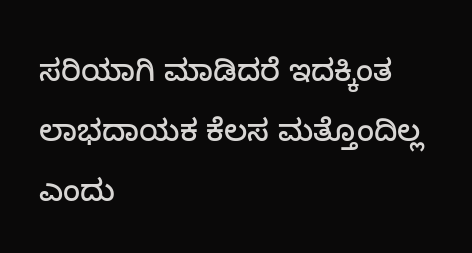ಸರಿಯಾಗಿ ಮಾಡಿದರೆ ಇದಕ್ಕಿಂತ ಲಾಭದಾಯಕ ಕೆಲಸ ಮತ್ತೊಂದಿಲ್ಲ ಎಂದು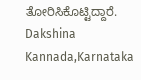ತೋರಿಸಿಕೊಟ್ಟಿದ್ದಾರೆ.
Dakshina Kannada,Karnataka